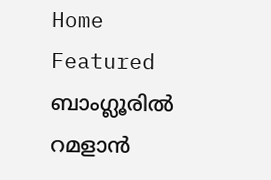Home Featured ബാംഗ്ലൂരിൽ റമളാൻ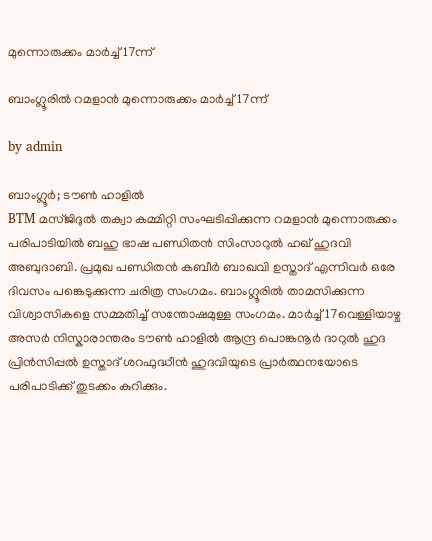മുന്നൊരുക്കം മാർച്ച്‌ 17ന്ന്

ബാംഗ്ലൂരിൽ റമളാൻ മുന്നൊരുക്കം മാർച്ച്‌ 17ന്ന്

by admin

ബാംഗ്ലൂർ; ടൗൺ ഹാളിൽ
BTM മസ്ജിദുൽ തക്വാ കമ്മിറ്റി സംഘടിപ്പിക്കുന്ന റമളാൻ മുന്നൊരുക്കം പരിപാടിയിൽ ബഹു ഭാഷ പണ്ഡിതൻ സിംസാറുൽ ഹഖ് ഹുദവി അബുദാബി. പ്രമുഖ പണ്ഡിതൻ കബീർ ബാഖവി ഉസ്താദ് എന്നിവർ ഒരേ ദിവസം പങ്കെടുക്കുന്ന ചരിത്ര സംഗമം. ബാംഗ്ലൂരിൽ താമസിക്കുന്ന വിശ്വാസികളെ സമ്മതിച്ച് സന്തോഷമുള്ള സംഗമം. മാർച്ച് 17വെള്ളിയാഴ്ച അസർ നിസ്കാരാന്തരം ടൗൺ ഹാളിൽ ആന്ദ്ര പൊങ്കനൂർ ദാറുൽ ഹുദ പ്രിൻസിപ്പൽ ഉസ്താദ് ശറഫുദ്ധീൻ ഹുദവിയുടെ പ്രാർത്ഥനയോടെ പരിപാടിക്ക് തുടക്കം കുറിക്കും.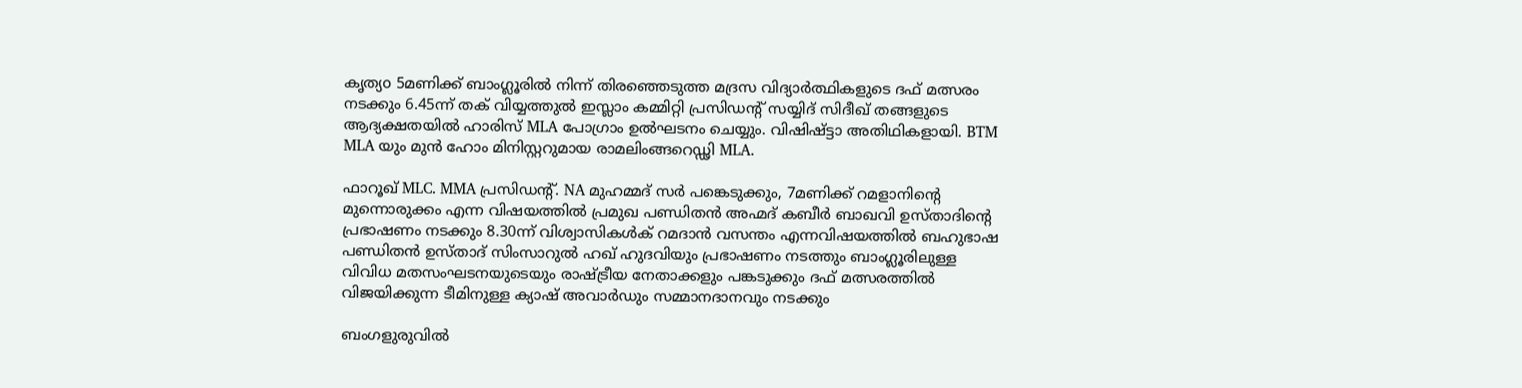കൃത്യo 5മണിക്ക് ബാംഗ്ലൂരിൽ നിന്ന് തിരഞ്ഞെടുത്ത മദ്രസ വിദ്യാർത്ഥികളുടെ ദഫ് മത്സരം നടക്കും 6.45ന്ന് തക് വിയ്യത്തുൽ ഇസ്ലാം കമ്മിറ്റി പ്രസിഡന്റ് സയ്യിദ് സിദീഖ് തങ്ങളുടെ ആദ്യക്ഷതയിൽ ഹാരിസ് MLA പോഗ്രാം ഉൽഘടനം ചെയ്യും. വിഷിഷ്ട്ടാ അതിഥികളായി. BTM MLA യും മുൻ ഹോം മിനിസ്റ്ററുമായ രാമലിംങ്ങറെഡ്ഢി MLA.

ഫാറൂഖ് MLC. MMA പ്രസിഡന്റ്. NA മുഹമ്മദ്‌ സർ പങ്കെടുക്കും, 7മണിക്ക് റമളാനിന്റെ മുന്നൊരുക്കം എന്ന വിഷയത്തിൽ പ്രമുഖ പണ്ഡിതൻ അഹ്മദ് കബീർ ബാഖവി ഉസ്താദിന്റെ പ്രഭാഷണം നടക്കും 8.30ന്ന് വിശ്വാസികൾക് റമദാൻ വസന്തം എന്നവിഷയത്തിൽ ബഹുഭാഷ പണ്ഡിതൻ ഉസ്താദ് സിംസാറുൽ ഹഖ് ഹുദവിയും പ്രഭാഷണം നടത്തും ബാംഗ്ലൂരിലുള്ള വിവിധ മതസംഘടനയുടെയും രാഷ്ട്രീയ നേതാക്കളും പങ്കടുക്കും ദഫ് മത്സരത്തിൽ വിജയിക്കുന്ന ടീമിനുള്ള ക്യാഷ് അവാർഡും സമ്മാനദാനവും നടക്കും

ബംഗളുരുവില്‍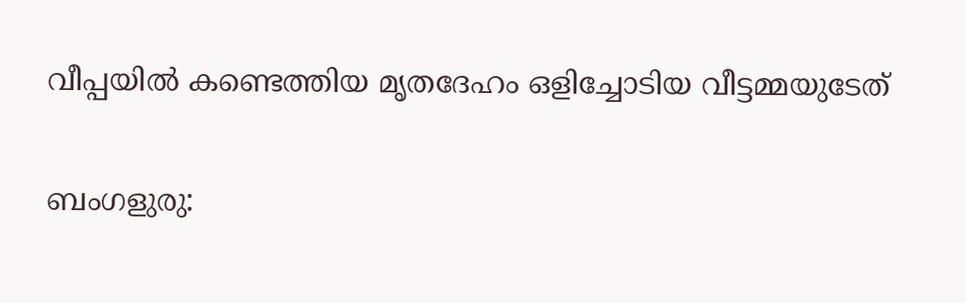വീപ്പയില്‍ കണ്ടെത്തിയ മൃതദേഹം ഒളിച്ചോടിയ വീട്ടമ്മയുടേത്‌

ബംഗളുരു: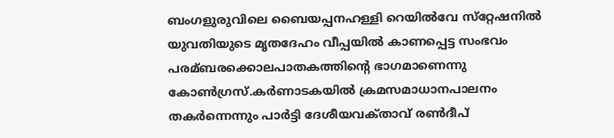ബംഗളുരുവിലെ ബൈയപ്പനഹള്ളി റെയില്‍വേ സ്‌റ്റേഷനില്‍ യുവതിയുടെ മൃതദേഹം വീപ്പയില്‍ കാണപ്പെട്ട സംഭവം പരമ്ബരക്കൊലപാതകത്തിന്റെ ഭാഗമാണെന്നു കോണ്‍ഗ്രസ്‌.കര്‍ണാടകയില്‍ ക്രമസമാധാനപാലനം തകര്‍ന്നെന്നും പാര്‍ട്ടി ദേശീയവക്‌താവ്‌ രണ്‍ദീപ്‌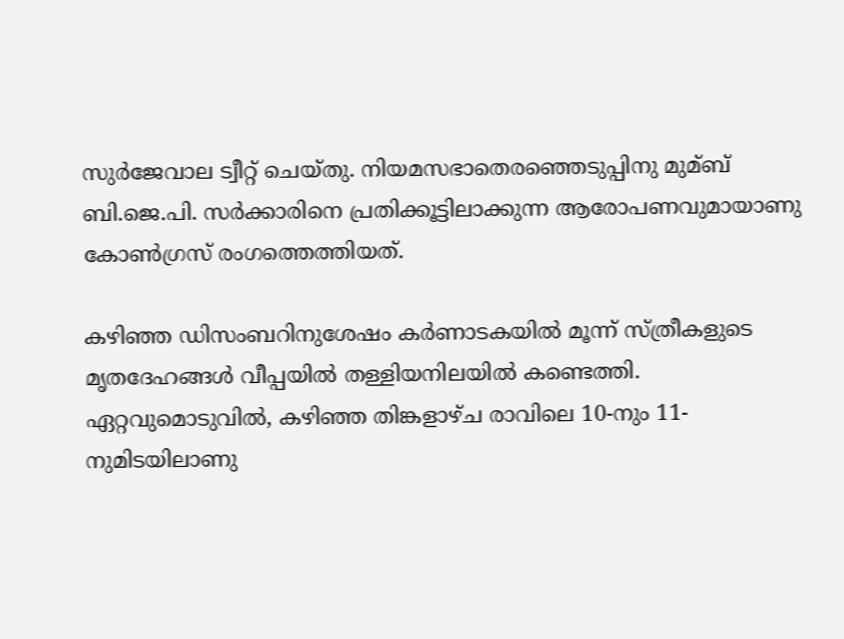സുര്‍ജേവാല ട്വീറ്റ്‌ ചെയ്‌തു. നിയമസഭാതെരഞ്ഞെടുപ്പിനു മുമ്ബ്‌ ബി.ജെ.പി. സര്‍ക്കാരിനെ പ്രതിക്കൂട്ടിലാക്കുന്ന ആരോപണവുമായാണു കോണ്‍ഗ്രസ്‌ രംഗത്തെത്തിയത്‌.

കഴിഞ്ഞ ഡിസംബറിനുശേഷം കര്‍ണാടകയില്‍ മൂന്ന്‌ സ്‌ത്രീകളുടെ മൃതദേഹങ്ങള്‍ വീപ്പയില്‍ തള്ളിയനിലയില്‍ കണ്ടെത്തി. ഏറ്റവുമൊടുവില്‍, കഴിഞ്ഞ തിങ്കളാഴ്‌ച രാവിലെ 10-നും 11-നുമിടയിലാണു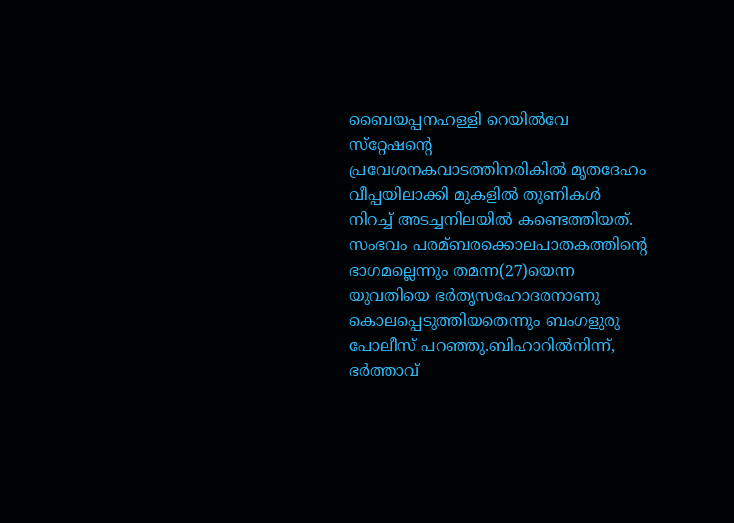ബൈയപ്പനഹള്ളി റെയില്‍വേ സ്‌റ്റേഷന്റെ പ്രവേശനകവാടത്തിനരികില്‍ മൃതദേഹം വീപ്പയിലാക്കി മുകളില്‍ തുണികള്‍ നിറച്ച്‌ അടച്ചനിലയില്‍ കണ്ടെത്തിയത്‌. സംഭവം പരമ്ബരക്കൊലപാതകത്തിന്റെ ഭാഗമല്ലെന്നും തമന്ന(27)യെന്ന യുവതിയെ ഭര്‍തൃസഹോദരനാണു കൊലപ്പെടുത്തിയതെന്നും ബംഗളുരു പോലീസ്‌ പറഞ്ഞു.ബിഹാറില്‍നിന്ന്‌, ഭര്‍ത്താവ്‌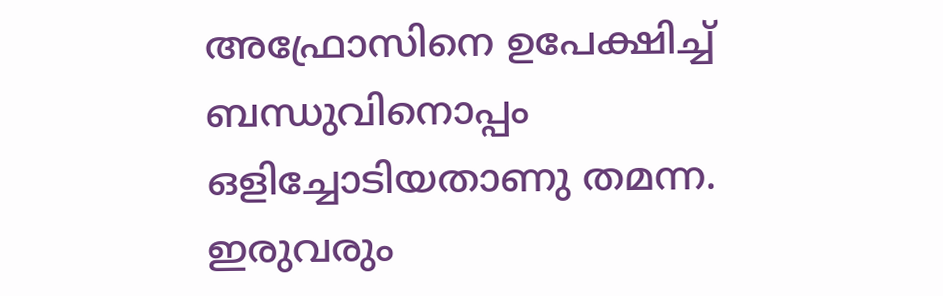അഫ്രോസിനെ ഉപേക്ഷിച്ച്‌ ബന്ധുവിനൊപ്പം ഒളിച്ചോടിയതാണു തമന്ന. ഇരുവരും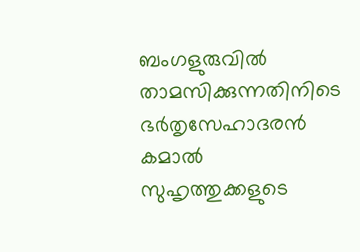ബംഗളുരുവില്‍ താമസിക്കുന്നതിനിടെ ഭര്‍തൃസേഹാദരന്‍ കമാല്‍ സുഹൃത്തുക്കളുടെ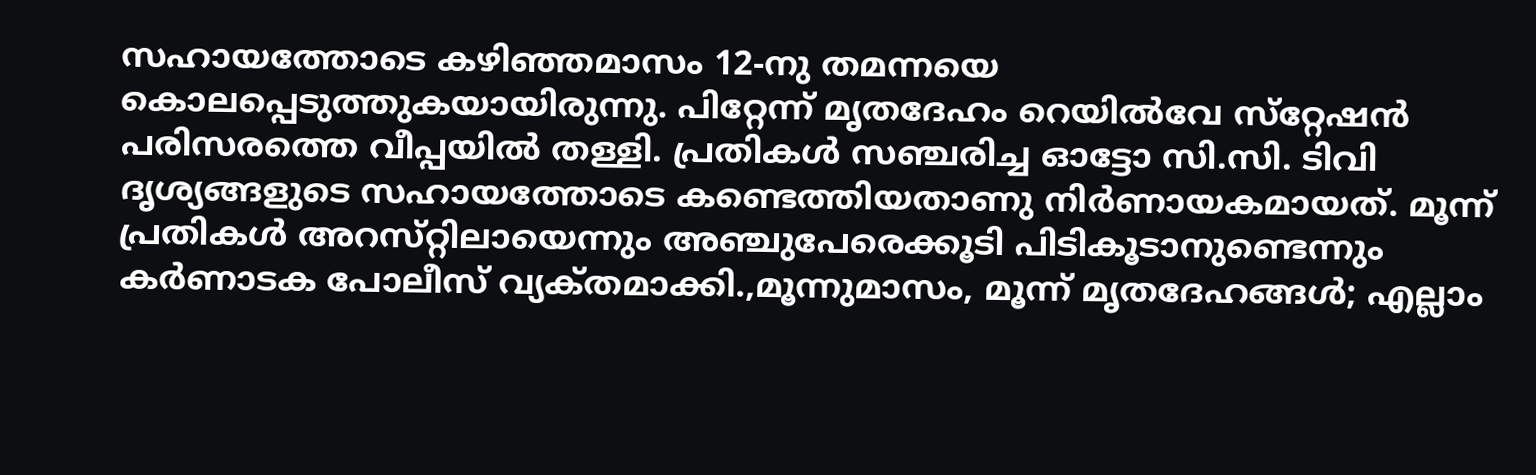സഹായത്തോടെ കഴിഞ്ഞമാസം 12-നു തമന്നയെ കൊലപ്പെടുത്തുകയായിരുന്നു. പിറ്റേന്ന്‌ മൃതദേഹം റെയില്‍വേ സ്‌റ്റേഷന്‍ പരിസരത്തെ വീപ്പയില്‍ തള്ളി. പ്രതികള്‍ സഞ്ചരിച്ച ഓട്ടോ സി.സി. ടിവി ദൃശ്യങ്ങളുടെ സഹായത്തോടെ കണ്ടെത്തിയതാണു നിര്‍ണായകമായത്‌. മൂന്ന്‌ പ്രതികള്‍ അറസ്‌റ്റിലായെന്നും അഞ്ചുപേരെക്കൂടി പിടികൂടാനുണ്ടെന്നും കര്‍ണാടക പോലീസ്‌ വ്യക്‌തമാക്കി.,മൂന്നുമാസം, മൂന്ന്‌ മൃതദേഹങ്ങള്‍; എല്ലാം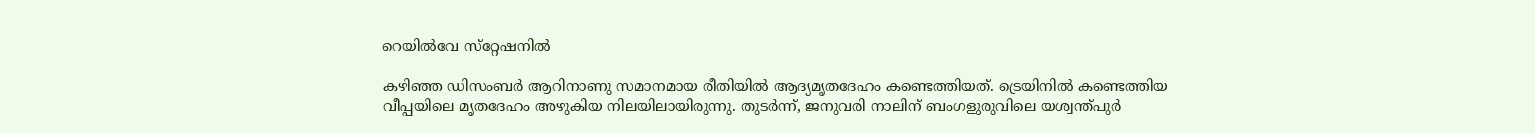റെയില്‍വേ സ്‌റ്റേഷനില്‍

കഴിഞ്ഞ ഡിസംബര്‍ ആറിനാണു സമാനമായ രീതിയില്‍ ആദ്യമൃതദേഹം കണ്ടെത്തിയത്‌. ട്രെയിനില്‍ കണ്ടെത്തിയ വീപ്പയിലെ മൃതദേഹം അഴുകിയ നിലയിലായിരുന്നു. തുടര്‍ന്ന്‌, ജനുവരി നാലിന്‌ ബംഗളുരുവിലെ യശ്വന്ത്‌പുര്‍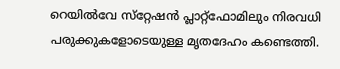റെയില്‍വേ സ്‌റ്റേഷന്‍ പ്ലാറ്റ്‌ഫോമിലും നിരവധി പരുക്കുകളോടെയുള്ള മൃതദേഹം കണ്ടെത്തി.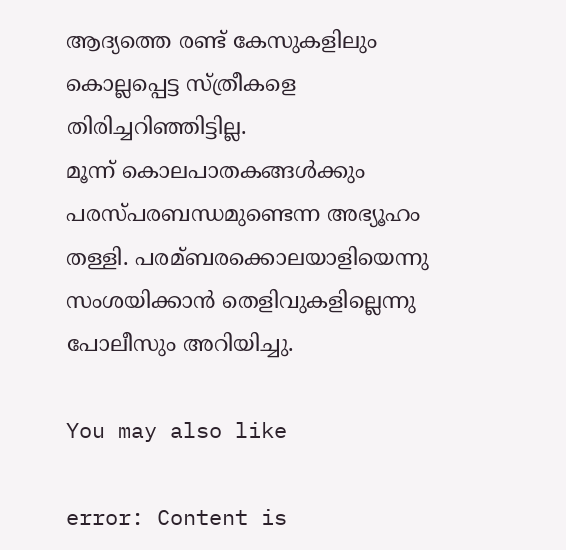ആദ്യത്തെ രണ്ട്‌ കേസുകളിലും കൊല്ലപ്പെട്ട സ്‌ത്രീകളെ തിരിച്ചറിഞ്ഞിട്ടില്ല.
മൂന്ന്‌ കൊലപാതകങ്ങള്‍ക്കും പരസ്‌പരബന്ധമുണ്ടെന്ന അഭ്യൂഹം തള്ളി. പരമ്ബരക്കൊലയാളിയെന്നു സംശയിക്കാന്‍ തെളിവുകളില്ലെന്നു പോലീസും അറിയിച്ചു.

You may also like

error: Content is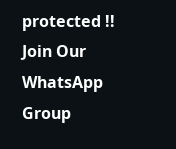protected !!
Join Our WhatsApp Group